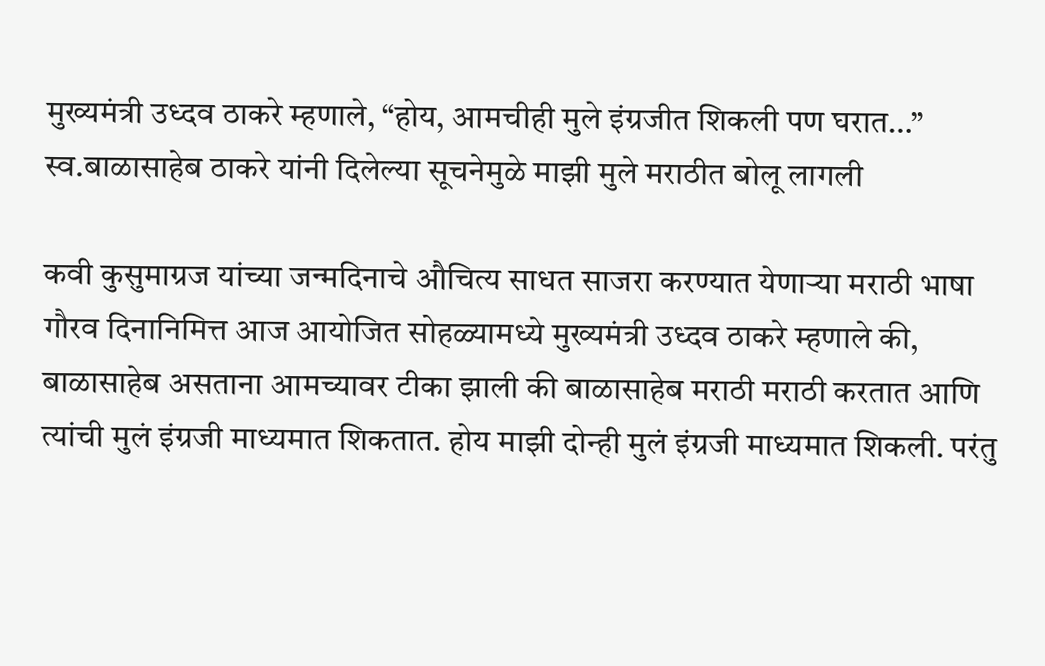मुख्यमंत्री उध्दव ठाकरे म्हणाले, “होय, आमचीही मुले इंग्रजीत शिकली पण घरात…” स्व.बाळासाहेब ठाकरे यांनी दिलेल्या सूचनेमुळे माझी मुले मराठीत बोलू लागली

कवी कुसुमाग्रज यांच्या जन्मदिनाचे औचित्य साधत साजरा करण्यात येणाऱ्या मराठी भाषा गौरव दिनानिमित्त आज आयोजित सोहळ्यामध्ये मुख्यमंत्री उध्दव ठाकरे म्हणाले की, बाळासाहेब असताना आमच्यावर टीका झाली की बाळासाहेब मराठी मराठी करतात आणि त्यांची मुलं इंग्रजी माध्यमात शिकतात. होय माझी दोन्ही मुलं इंग्रजी माध्यमात शिकली. परंतु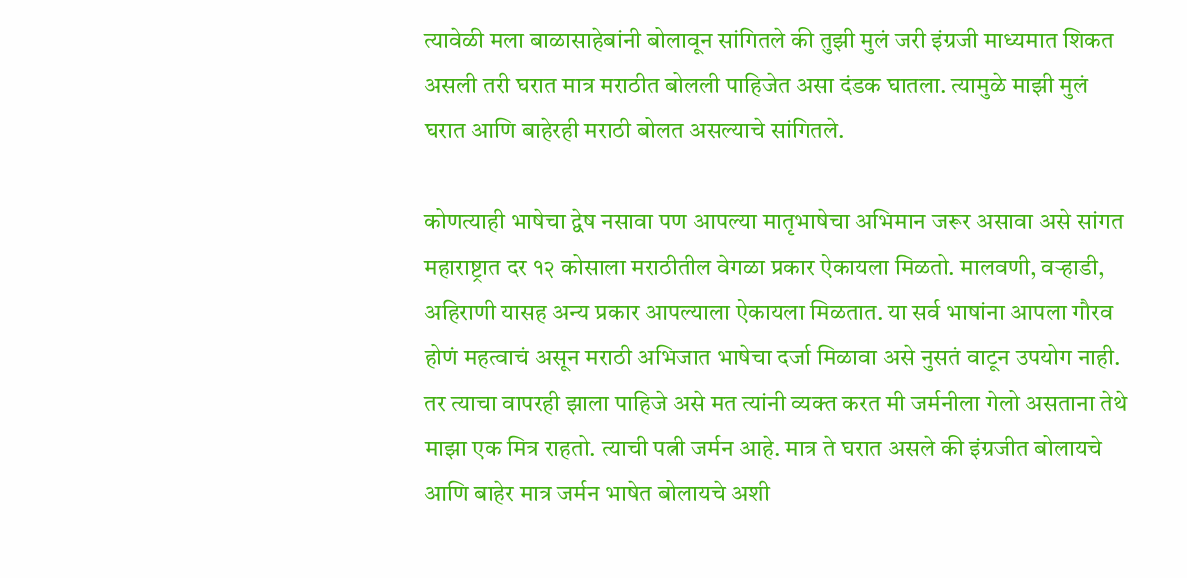त्यावेळी मला बाळासाहेबांनी बोलावून सांगितले की तुझी मुलं जरी इंग्रजी माध्यमात शिकत असली तरी घरात मात्र मराठीत बोलली पाहिजेत असा दंडक घातला. त्यामुळे माझी मुलं घरात आणि बाहेरही मराठी बोलत असल्याचे सांगितले.

कोणत्याही भाषेचा द्वेष नसावा पण आपल्या मातृभाषेचा अभिमान जरूर असावा असे सांगत महाराष्ट्रात दर १२ कोसाला मराठीतील वेगळा प्रकार ऐकायला मिळतो. मालवणी, वऱ्हाडी, अहिराणी यासह अन्य प्रकार आपल्याला ऐकायला मिळतात. या सर्व भाषांना आपला गौरव होणं महत्वाचं असून मराठी अभिजात भाषेचा दर्जा मिळावा असे नुसतं वाटून उपयोग नाही. तर त्याचा वापरही झाला पाहिजे असे मत त्यांनी व्यक्त करत मी जर्मनीला गेलो असताना तेथे माझा एक मित्र राहतो. त्याची पत्नी जर्मन आहे. मात्र ते घरात असले की इंग्रजीत बोलायचे आणि बाहेर मात्र जर्मन भाषेत बोलायचे अशी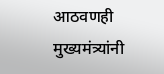आठवणही मुख्यमंत्र्यांनी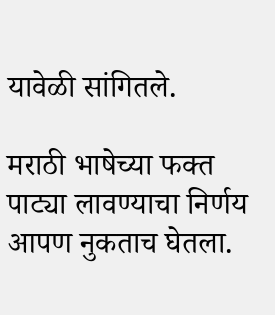यावेळी सांगितले.

मराठी भाषेच्या फक्त पाट्या लावण्याचा निर्णय आपण नुकताच घेतला.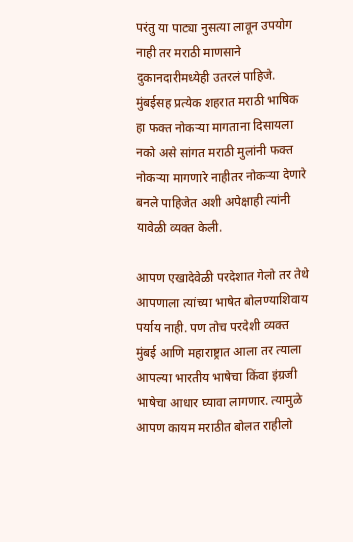परंतु या पाट्या नुसत्या लावून उपयोग नाही तर मराठी माणसाने दुकानदारीमध्येही उतरलं पाहिजे. मुंबईसह प्रत्येक शहरात मराठी भाषिक हा फक्त नोकऱ्या मागताना दिसायला नको असे सांगत मराठी मुलांनी फक्त नोकऱ्या मागणारे नाहीतर नोकऱ्या देणारे बनले पाहिजेत अशी अपेक्षाही त्यांनी यावेळी व्यक्त केली.

आपण एखादेवेळी परदेशात गेलो तर तेथे आपणाला त्यांच्या भाषेत बोलण्याशिवाय पर्याय नाही. पण तोच परदेशी व्यक्त मुंबई आणि महाराष्ट्रात आला तर त्याला आपल्या भारतीय भाषेचा किंवा इंग्रजी भाषेचा आधार घ्यावा लागणार. त्यामुळे आपण कायम मराठीत बोलत राहीलो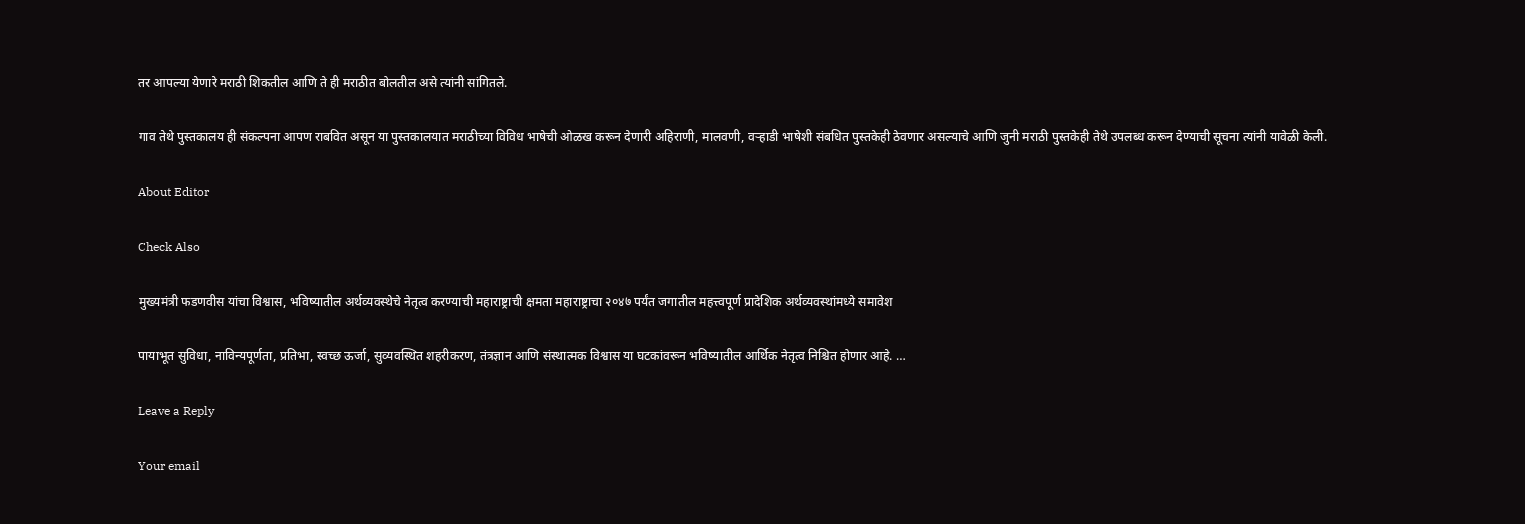तर आपल्या येणारे मराठी शिकतील आणि ते ही मराठीत बोलतील असे त्यांनी सांगितले.

गाव तेथे पुस्तकालय ही संकल्पना आपण राबवित असून या पुस्तकालयात मराठीच्या विविध भाषेची ओळख करून देणारी अहिराणी, मालवणी, वऱ्हाडी भाषेशी संबधित पुस्तकेही ठेवणार असल्याचे आणि जुनी मराठी पुस्तकेही तेथे उपलब्ध करून देण्याची सूचना त्यांनी यावेळी केली.

About Editor

Check Also

मुख्यमंत्री फडणवीस यांचा विश्वास, भविष्यातील अर्थव्यवस्थेचे नेतृत्व करण्याची महाराष्ट्राची क्षमता महाराष्ट्राचा २०४७ पर्यंत जगातील महत्त्वपूर्ण प्रादेशिक अर्थव्यवस्थांमध्ये समावेश

पायाभूत सुविधा, नाविन्यपूर्णता, प्रतिभा, स्वच्छ ऊर्जा, सुव्यवस्थित शहरीकरण, तंत्रज्ञान आणि संस्थात्मक विश्वास या घटकांवरून भविष्यातील आर्थिक नेतृत्व निश्चित होणार आहे. …

Leave a Reply

Your email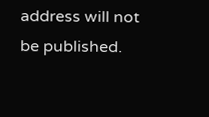address will not be published.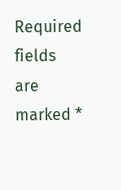Required fields are marked *